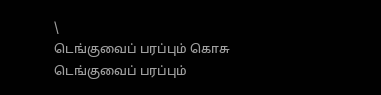\
டெங்குவைப் பரப்பும் கொசு
டெங்குவைப் பரப்பும்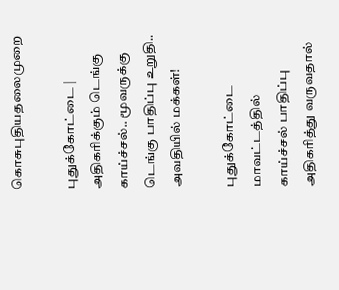கொசுபுதியதலைமுறை

புதுக்கோட்டை | அதிகரிக்கும் டெங்கு காய்ச்சல்.. மூவருக்கு டெங்கு பாதிப்பு உறுதி.. அவதியில் மக்கள்!

புதுக்கோட்டை மாவட்டத்தில் காய்ச்சல் பாதிப்பு அதிகரித்து வருவதால்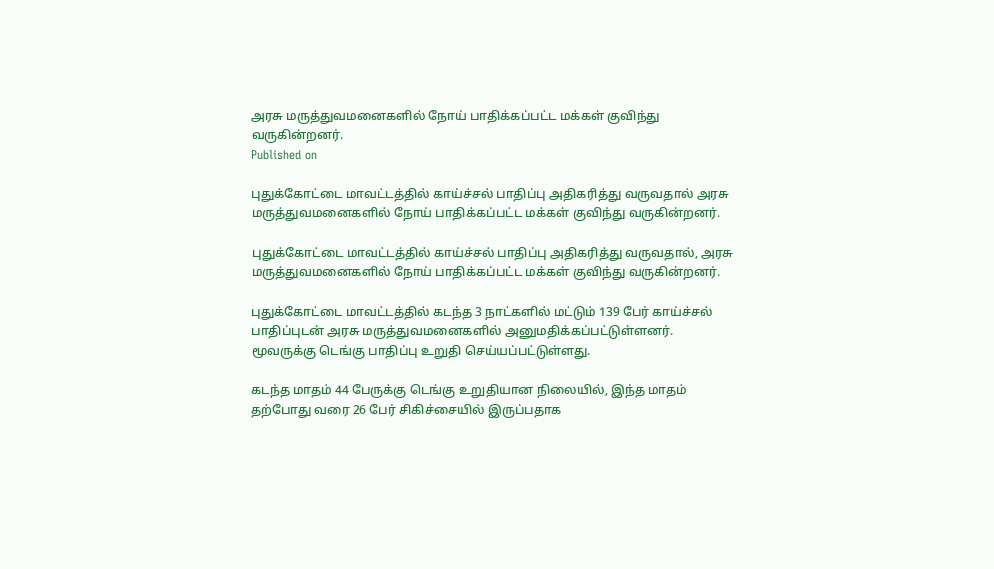அரசு மருத்துவமனைகளில் நோய் பாதிக்கப்பட்ட மக்கள் குவிந்து வருகின்றனர்.
Published on

புதுக்கோட்டை மாவட்டத்தில் காய்ச்சல் பாதிப்பு அதிகரித்து வருவதால் அரசு மருத்துவமனைகளில் நோய் பாதிக்கப்பட்ட மக்கள் குவிந்து வருகின்றனர்.

புதுக்கோட்டை மாவட்டத்தில் காய்ச்சல் பாதிப்பு அதிகரித்து வருவதால், அரசு மருத்துவமனைகளில் நோய் பாதிக்கப்பட்ட மக்கள் குவிந்து வருகின்றனர்.

புதுக்கோட்டை மாவட்டத்தில் கடந்த 3 நாட்களில் மட்டும் 139 பேர் காய்ச்சல் பாதிப்புடன் அரசு மருத்துவமனைகளில் அனுமதிக்கப்பட்டுள்ளனர். மூவருக்கு டெங்கு பாதிப்பு உறுதி செய்யப்பட்டுள்ளது.

கடந்த மாதம் 44 பேருக்கு டெங்கு உறுதியான நிலையில், இந்த மாதம் தற்போது வரை 26 பேர் சிகிச்சையில் இருப்பதாக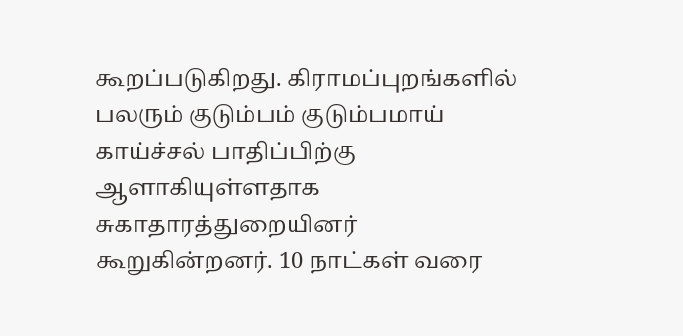கூறப்படுகிறது. கிராமப்புறங்களில் பலரும் குடும்பம் குடும்பமாய் காய்ச்சல் பாதிப்பிற்கு ஆளாகியுள்ளதாக சுகாதாரத்துறையினர் கூறுகின்றனர். 10 நாட்கள் வரை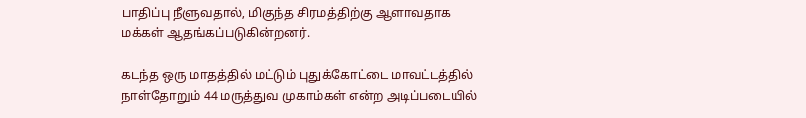பாதிப்பு நீளுவதால், மிகுந்த சிரமத்திற்கு ஆளாவதாக மக்கள் ஆதங்கப்படுகின்றனர்.

கடந்த ஒரு மாதத்தில் மட்டும் புதுக்கோட்டை மாவட்டத்தில் நாள்தோறும் 44 மருத்துவ முகாம்கள் என்ற அடிப்படையில்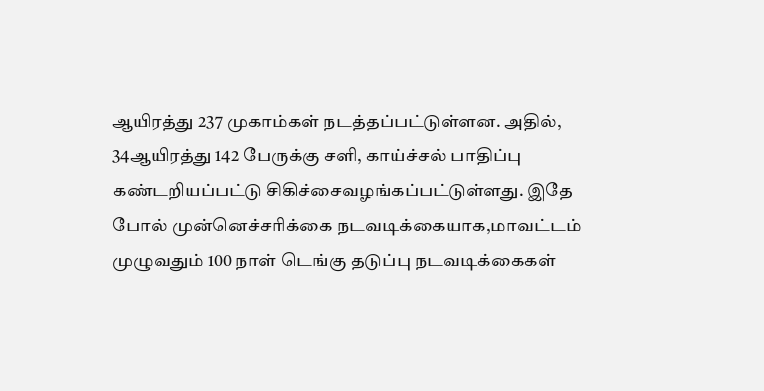ஆயிரத்து 237 முகாம்கள் நடத்தப்பட்டுள்ளன. அதில், 34ஆயிரத்து 142 பேருக்கு சளி, காய்ச்சல் பாதிப்பு கண்டறியப்பட்டு சிகிச்சைவழங்கப்பட்டுள்ளது. இதே போல் முன்னெச்சரிக்கை நடவடிக்கையாக,மாவட்டம் முழுவதும் 100 நாள் டெங்கு தடுப்பு நடவடிக்கைகள்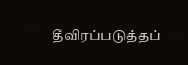தீவிரப்படுத்தப்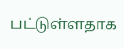பட்டுள்ளதாக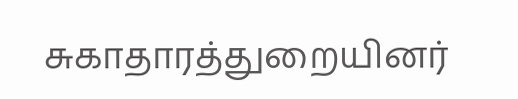சுகாதாரத்துறையினர்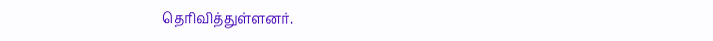தெரிவித்துள்ளனர்.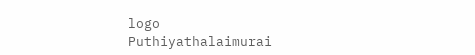logo
Puthiyathalaimurai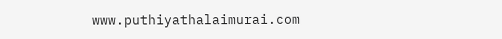www.puthiyathalaimurai.com